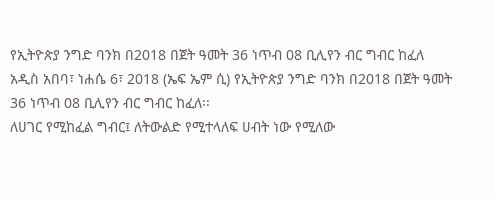የኢትዮጵያ ንግድ ባንክ በ2018 በጀት ዓመት 36 ነጥብ 08 ቢሊየን ብር ግብር ከፈለ
አዲስ አበባ፣ ነሐሴ 6፣ 2018 (ኤፍ ኤም ሲ) የኢትዮጵያ ንግድ ባንክ በ2018 በጀት ዓመት 36 ነጥብ 08 ቢሊየን ብር ግብር ከፈለ፡፡
ለሀገር የሚከፈል ግብር፤ ለትውልድ የሚተላለፍ ሀብት ነው የሚለው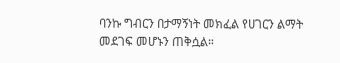ባንኩ ግብርን በታማኝነት መክፈል የሀገርን ልማት መደገፍ መሆኑን ጠቅሷል።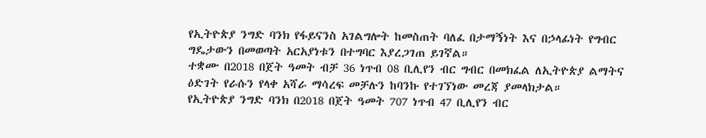የኢትዮጵያ ንግድ ባንክ የፋይናንስ አገልግሎት ከመስጠት ባለፈ በታማኝነት እና በኃላፊነት የግብር ግዴታውን በመወጣት አርአያነቱን በተግባር እያረጋገጠ ይገኛል።
ተቋሙ በ2018 በጀት ዓመት ብቻ 36 ነጥብ 08 ቢሊየን ብር ግብር በመክፈል ለኢትዮጵያ ልማትና ዕድገት የራሱን የላቀ አሻራ ማሳረፍ መቻሉን ከባንኩ የተገኘነው መረጃ ያመላክታል።
የኢትዮጵያ ንግድ ባንክ በ2018 በጀት ዓመት 707 ነጥብ 47 ቢሊየን ብር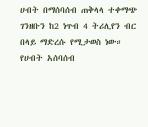ሀብት በማሰባሰብ ጠቅላላ ተቀማጭ ገንዘቡን ከ2 ነጥብ 4 ትሪሊየን ብር በላይ ማድረሱ የሚታወስ ነው።
የሀብት አሰባሰብ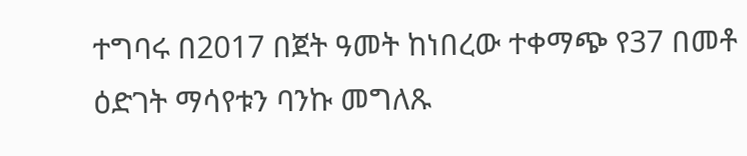ተግባሩ በ2017 በጀት ዓመት ከነበረው ተቀማጭ የ37 በመቶ ዕድገት ማሳየቱን ባንኩ መግለጹ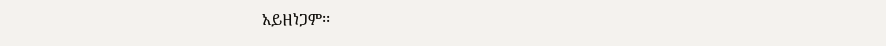አይዘነጋም፡፡